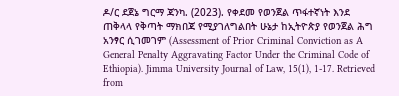ዶ/ር ደጀኔ ግርማ ጃንካ. (2023). የቀደመ የወንጀል ጥፋተኛነት እንደ ጠቅላላ የቅጣት ማክበጃ የሚያገለግልበት ሁኔታ ከኢትዮጵያ የወንጀል ሕግ አንፃር ሲገመገም (Assessment of Prior Criminal Conviction as A General Penalty Aggravating Factor Under the Criminal Code of Ethiopia). Jimma University Journal of Law, 15(1), 1-17. Retrieved from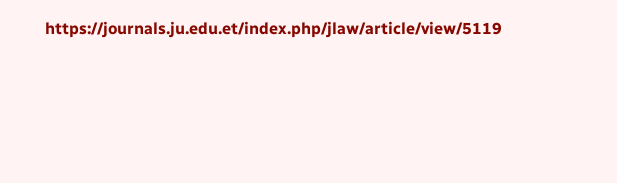https://journals.ju.edu.et/index.php/jlaw/article/view/5119